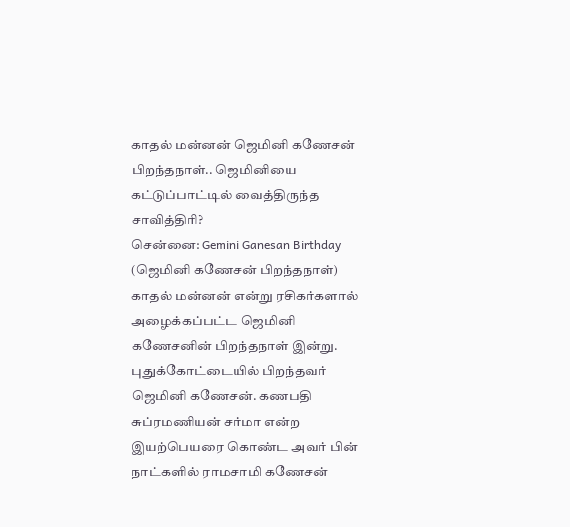காதல் மன்னன் ஜெமினி கணேசன் பிறந்தநாள்.. ஜெமினியை கட்டுப்பாட்டில் வைத்திருந்த சாவித்திரி?
சென்னை: Gemini Ganesan Birthday (ஜெமினி கணேசன் பிறந்தநாள்) காதல் மன்னன் என்று ரசிகர்களால் அழைக்கப்பட்ட ஜெமினி கணேசனின் பிறந்தநாள் இன்று.
புதுக்கோட்டையில் பிறந்தவர் ஜெமினி கணேசன். கணபதி சுப்ரமணியன் சர்மா என்ற இயற்பெயரை கொண்ட அவர் பின் நாட்களில் ராமசாமி கணேசன்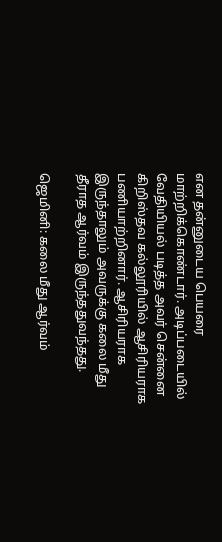என தன்னுடைய பெயரை மாற்றிக்கொண்டார். அடிப்படையில் வேதியியல் படித்த அவர் சென்னை கிறிஸ்தவ கல்லூரியில் ஆசிரியராக பணியாற்றினார். ஆசிரியராக இருந்தாலும் அவருக்கு கலை மீது தீராத ஆர்வம் இருந்ததுவந்தது.

ஜெமினி: கலை மீது ஆர்வம்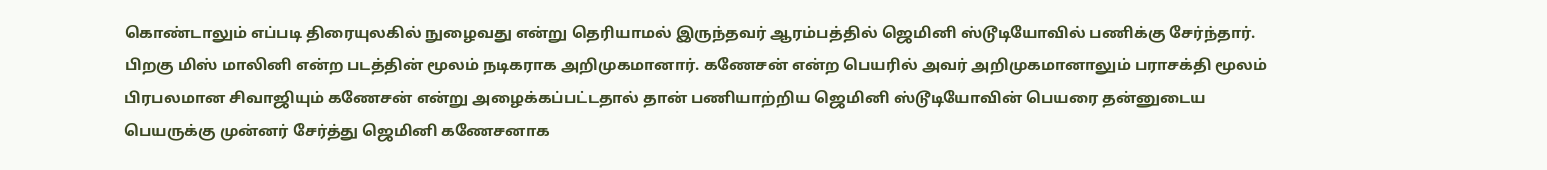கொண்டாலும் எப்படி திரையுலகில் நுழைவது என்று தெரியாமல் இருந்தவர் ஆரம்பத்தில் ஜெமினி ஸ்டூடியோவில் பணிக்கு சேர்ந்தார். பிறகு மிஸ் மாலினி என்ற படத்தின் மூலம் நடிகராக அறிமுகமானார். கணேசன் என்ற பெயரில் அவர் அறிமுகமானாலும் பராசக்தி மூலம் பிரபலமான சிவாஜியும் கணேசன் என்று அழைக்கப்பட்டதால் தான் பணியாற்றிய ஜெமினி ஸ்டூடியோவின் பெயரை தன்னுடைய பெயருக்கு முன்னர் சேர்த்து ஜெமினி கணேசனாக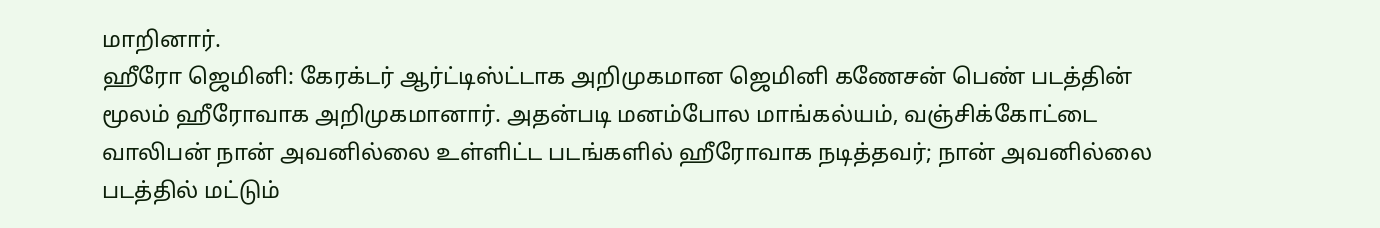மாறினார்.
ஹீரோ ஜெமினி: கேரக்டர் ஆர்ட்டிஸ்ட்டாக அறிமுகமான ஜெமினி கணேசன் பெண் படத்தின் மூலம் ஹீரோவாக அறிமுகமானார். அதன்படி மனம்போல மாங்கல்யம், வஞ்சிக்கோட்டை வாலிபன் நான் அவனில்லை உள்ளிட்ட படங்களில் ஹீரோவாக நடித்தவர்; நான் அவனில்லை படத்தில் மட்டும்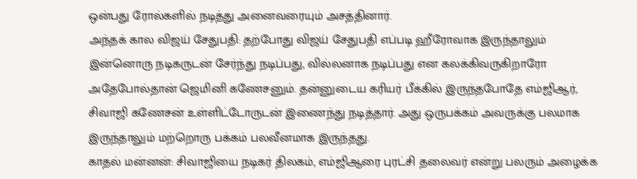ஒன்பது ரோல்களில் நடித்து அனைவரையும் அசத்தினார்.
அந்தக் கால விஜய் சேதுபதி: தற்போது விஜய் சேதுபதி எப்படி ஹீரோவாக இருந்தாலும் இன்னொரு நடிகருடன் சேர்ந்து நடிப்பது, வில்லனாக நடிப்பது என கலக்கிவருகிறாரோ அதேபோல்தான் ஜெமினி கணேசனும். தன்னுடைய கரியர் பீக்கில் இருந்தபோதே எம்ஜிஆர், சிவாஜி கணேசன் உள்ளிட்டோருடன் இணைந்து நடித்தார். அது ஒருபக்கம் அவருக்கு பலமாக இருந்தாலும் மற்றொரு பக்கம் பலவீனமாக இருந்தது.
காதல் மன்னன்: சிவாஜியை நடிகர் திலகம், எம்ஜிஆரை புரட்சி தலைவர் என்று பலரும் அழைக்க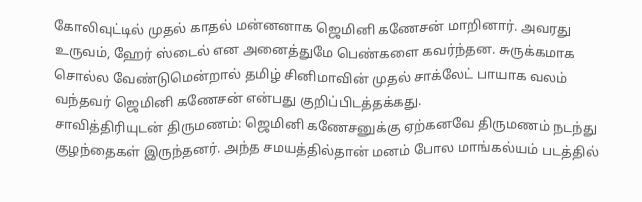கோலிவுட்டில் முதல் காதல் மன்னனாக ஜெமினி கணேசன் மாறினார். அவரது உருவம், ஹேர் ஸ்டைல் என அனைத்துமே பெண்களை கவர்ந்தன. சுருக்கமாக சொல்ல வேண்டுமென்றால் தமிழ் சினிமாவின் முதல் சாக்லேட் பாயாக வலம் வந்தவர் ஜெமினி கணேசன் என்பது குறிப்பிடத்தக்கது.
சாவித்திரியுடன் திருமணம்: ஜெமினி கணேசனுக்கு ஏற்கனவே திருமணம் நடந்து குழந்தைகள் இருந்தனர். அந்த சமயத்தில்தான் மனம் போல மாங்கல்யம் படத்தில்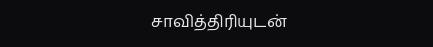சாவித்திரியுடன்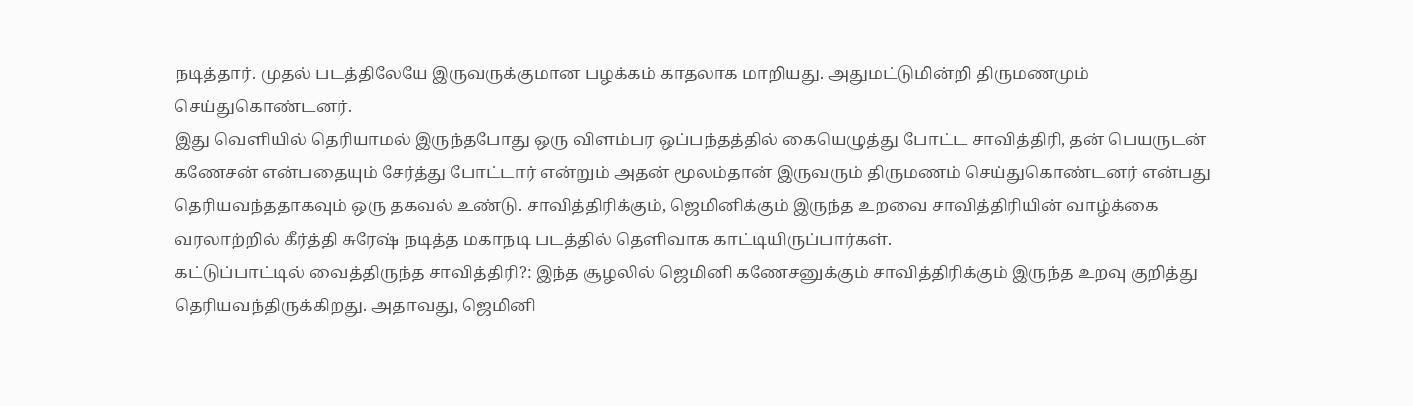நடித்தார். முதல் படத்திலேயே இருவருக்குமான பழக்கம் காதலாக மாறியது. அதுமட்டுமின்றி திருமணமும் செய்துகொண்டனர்.
இது வெளியில் தெரியாமல் இருந்தபோது ஒரு விளம்பர ஒப்பந்தத்தில் கையெழுத்து போட்ட சாவித்திரி, தன் பெயருடன் கணேசன் என்பதையும் சேர்த்து போட்டார் என்றும் அதன் மூலம்தான் இருவரும் திருமணம் செய்துகொண்டனர் என்பது தெரியவந்ததாகவும் ஒரு தகவல் உண்டு. சாவித்திரிக்கும், ஜெமினிக்கும் இருந்த உறவை சாவித்திரியின் வாழ்க்கை வரலாற்றில் கீர்த்தி சுரேஷ் நடித்த மகாநடி படத்தில் தெளிவாக காட்டியிருப்பார்கள்.
கட்டுப்பாட்டில் வைத்திருந்த சாவித்திரி?: இந்த சூழலில் ஜெமினி கணேசனுக்கும் சாவித்திரிக்கும் இருந்த உறவு குறித்து தெரியவந்திருக்கிறது. அதாவது, ஜெமினி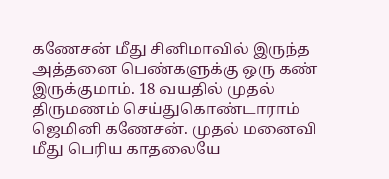கணேசன் மீது சினிமாவில் இருந்த அத்தனை பெண்களுக்கு ஒரு கண் இருக்குமாம். 18 வயதில் முதல் திருமணம் செய்துகொண்டாராம் ஜெமினி கணேசன். முதல் மனைவி மீது பெரிய காதலையே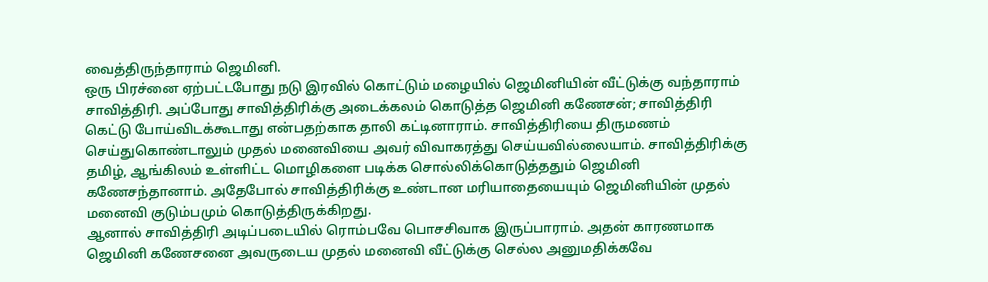வைத்திருந்தாராம் ஜெமினி.
ஒரு பிரச்னை ஏற்பட்டபோது நடு இரவில் கொட்டும் மழையில் ஜெமினியின் வீட்டுக்கு வந்தாராம் சாவித்திரி. அப்போது சாவித்திரிக்கு அடைக்கலம் கொடுத்த ஜெமினி கணேசன்; சாவித்திரி கெட்டு போய்விடக்கூடாது என்பதற்காக தாலி கட்டினாராம். சாவித்திரியை திருமணம் செய்துகொண்டாலும் முதல் மனைவியை அவர் விவாகரத்து செய்யவில்லையாம். சாவித்திரிக்கு தமிழ், ஆங்கிலம் உள்ளிட்ட மொழிகளை படிக்க சொல்லிக்கொடுத்ததும் ஜெமினி கணேசந்தானாம். அதேபோல் சாவித்திரிக்கு உண்டான மரியாதையையும் ஜெமினியின் முதல் மனைவி குடும்பமும் கொடுத்திருக்கிறது.
ஆனால் சாவித்திரி அடிப்படையில் ரொம்பவே பொசசிவாக இருப்பாராம். அதன் காரணமாக ஜெமினி கணேசனை அவருடைய முதல் மனைவி வீட்டுக்கு செல்ல அனுமதிக்கவே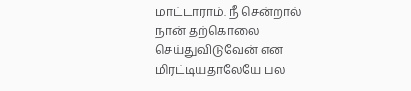மாட்டாராம். நீ சென்றால் நான் தற்கொலை செய்துவிடுவேன் என மிரட்டியதாலேயே பல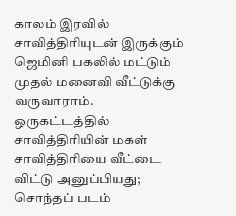காலம் இரவில் சாவித்திரியுடன் இருக்கும் ஜெமினி பகலில் மட்டும் முதல் மனைவி வீட்டுக்கு வருவாராம். ஒருகட்டத்தில் சாவித்திரியின் மகள் சாவித்திரியை வீட்டை விட்டு அனுப்பியது; சொந்தப் படம்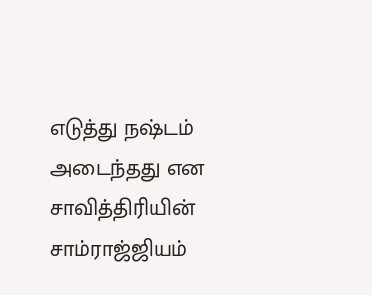எடுத்து நஷ்டம் அடைந்தது என சாவித்திரியின் சாம்ராஜ்ஜியம்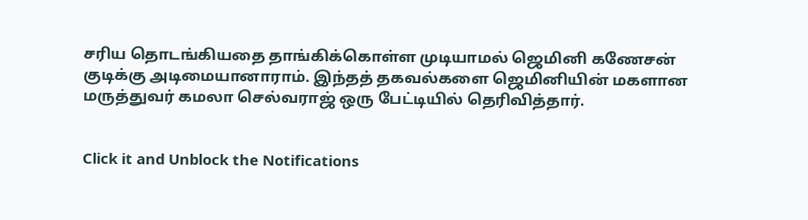சரிய தொடங்கியதை தாங்கிக்கொள்ள முடியாமல் ஜெமினி கணேசன் குடிக்கு அடிமையானாராம். இந்தத் தகவல்களை ஜெமினியின் மகளான மருத்துவர் கமலா செல்வராஜ் ஒரு பேட்டியில் தெரிவித்தார்.


Click it and Unblock the Notifications